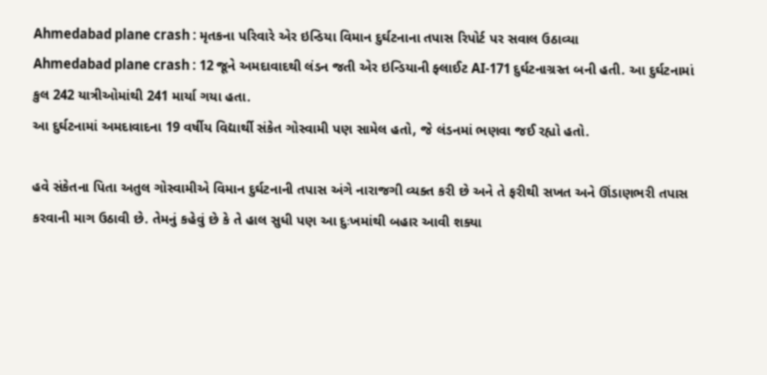Ahmedabad plane crash : મૃતકના પરિવારે એર ઇન્ડિયા વિમાન દુર્ઘટનાના તપાસ રિપોર્ટ પર સવાલ ઉઠાવ્યા
Ahmedabad plane crash : 12 જૂને અમદાવાદથી લંડન જતી એર ઇન્ડિયાની ફ્લાઈટ AI-171 દુર્ઘટનાગ્રસ્ત બની હતી. આ દુર્ઘટનામાં કુલ 242 યાત્રીઓમાંથી 241 માર્યા ગયા હતા.
આ દુર્ઘટનામાં અમદાવાદના 19 વર્ષીય વિદ્યાર્થી સંકેત ગોસ્વામી પણ સામેલ હતો, જે લંડનમાં ભણવા જઈ રહ્યો હતો.

હવે સંકેતના પિતા અતુલ ગોસ્વામીએ વિમાન દુર્ઘટનાની તપાસ અંગે નારાજગી વ્યક્ત કરી છે અને તે ફરીથી સખત અને ઊંડાણભરી તપાસ કરવાની માગ ઉઠાવી છે. તેમનું કહેવું છે કે તે હાલ સુધી પણ આ દુઃખમાંથી બહાર આવી શક્યા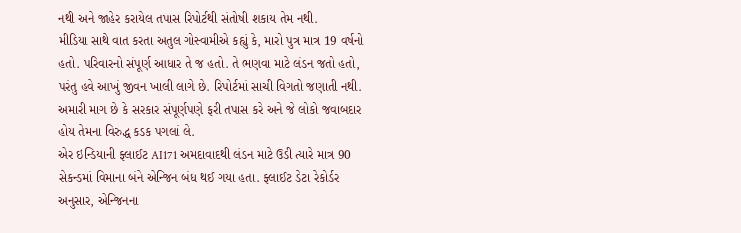નથી અને જાહેર કરાયેલ તપાસ રિપોર્ટથી સંતોષી શકાય તેમ નથી.
મીડિયા સાથે વાત કરતા અતુલ ગોસ્વામીએ કહ્યું કે, મારો પુત્ર માત્ર 19 વર્ષનો હતો. પરિવારનો સંપૂર્ણ આધાર તે જ હતો. તે ભણવા માટે લંડન જતો હતો, પરંતુ હવે આખું જીવન ખાલી લાગે છે. રિપોર્ટમાં સાચી વિગતો જણાતી નથી. અમારી માગ છે કે સરકાર સંપૂર્ણપણે ફરી તપાસ કરે અને જે લોકો જવાબદાર હોય તેમના વિરુદ્ધ કડક પગલાં લે.
એર ઇન્ડિયાની ફ્લાઈટ AI171 અમદાવાદથી લંડન માટે ઉડી ત્યારે માત્ર 90 સેકન્ડમાં વિમાના બંને એન્જિન બંધ થઈ ગયા હતા. ફ્લાઈટ ડેટા રેકોર્ડર અનુસાર, એન્જિનના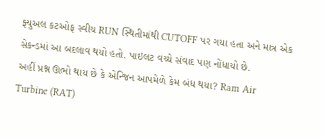ફ્યુઅલ કટઓફ સ્વીચ RUN સ્થિતીમાંથી CUTOFF પર ગયા હતા અને માત્ર એક સેકન્ડમાં આ બદલાવ થયો હતો. પાઇલટ વચ્ચે સંવાદ પણ નોંધાયો છે.
અહીં પ્રશ્ન ઊભો થાય છે કે એન્જિન આપમેળે કેમ બંધ થયા? Ram Air Turbine (RAT)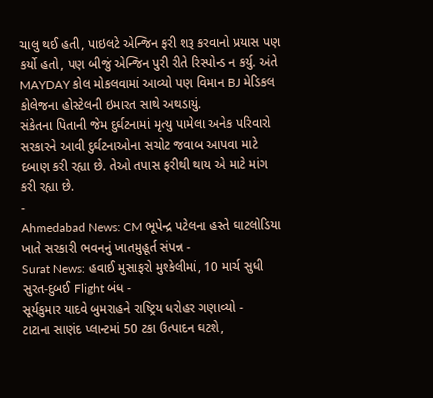ચાલુ થઈ હતી, પાઇલટે એન્જિન ફરી શરૂ કરવાનો પ્રયાસ પણ કર્યો હતો, પણ બીજું એન્જિન પુરી રીતે રિસ્પોન્ડ ન કર્યુ. અંતે MAYDAY કોલ મોકલવામાં આવ્યો પણ વિમાન BJ મેડિકલ કોલેજના હોસ્ટેલની ઇમારત સાથે અથડાયું.
સંકેતના પિતાની જેમ દુર્ઘટનામાં મૃત્યુ પામેલા અનેક પરિવારો સરકારને આવી દુર્ઘટનાઓના સચોટ જવાબ આપવા માટે દબાણ કરી રહ્યા છે. તેઓ તપાસ ફરીથી થાય એ માટે માંગ કરી રહ્યા છે.
-
Ahmedabad News: CM ભૂપેન્દ્ર પટેલના હસ્તે ઘાટલોડિયા ખાતે સરકારી ભવનનું ખાતમુહૂર્ત સંપન્ન -
Surat News: હવાઈ મુસાફરો મુશ્કેલીમાં, 10 માર્ચ સુધી સુરત-દુબઈ Flight બંધ -
સૂર્યકુમાર યાદવે બુમરાહને રાષ્ટ્રિય ધરોહર ગણાવ્યો -
ટાટાના સાણંદ પ્લાન્ટમાં 50 ટકા ઉત્પાદન ઘટશે,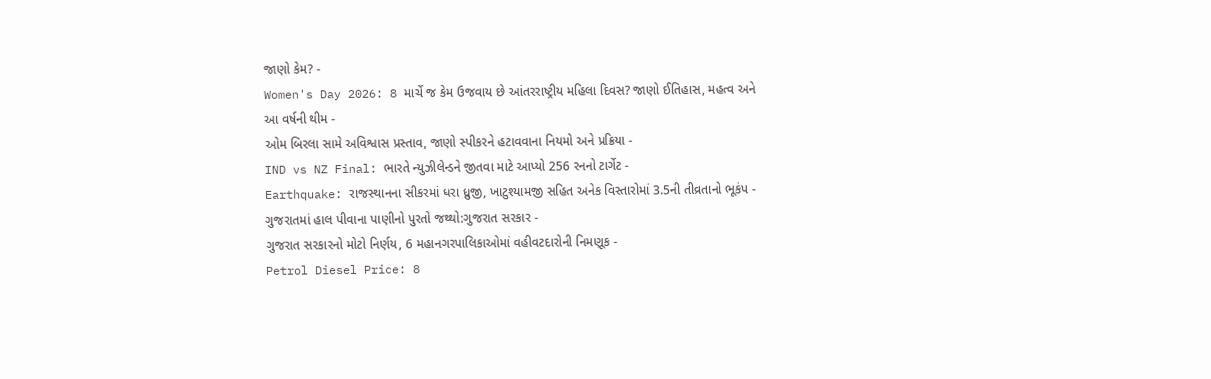જાણો કેમ? -
Women's Day 2026: 8 માર્ચે જ કેમ ઉજવાય છે આંતરરાષ્ટ્રીય મહિલા દિવસ? જાણો ઈતિહાસ, મહત્વ અને આ વર્ષની થીમ -
ઓમ બિરલા સામે અવિશ્વાસ પ્રસ્તાવ, જાણો સ્પીકરને હટાવવાના નિયમો અને પ્રક્રિયા -
IND vs NZ Final: ભારતે ન્યુઝીલેન્ડને જીતવા માટે આપ્યો 256 રનનો ટાર્ગેટ -
Earthquake: રાજસ્થાનના સીકરમાં ધરા ધ્રુજી, ખાટુશ્યામજી સહિત અનેક વિસ્તારોમાં 3.5ની તીવ્રતાનો ભૂકંપ -
ગુજરાતમાં હાલ પીવાના પાણીનો પુરતો જથ્થો:ગુજરાત સરકાર -
ગુજરાત સરકારનો મોટો નિર્ણય, 6 મહાનગરપાલિકાઓમાં વહીવટદારોની નિમણૂક -
Petrol Diesel Price: 8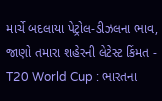માર્ચે બદલાયા પેટ્રોલ-ડીઝલના ભાવ, જાણો તમારા શહેરની લેટેસ્ટ કિંમત -
T20 World Cup : ભારતના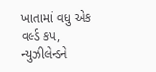ખાતામાં વધુ એક વર્લ્ડ કપ, ન્યુઝીલેન્ડને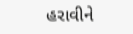હરાવીને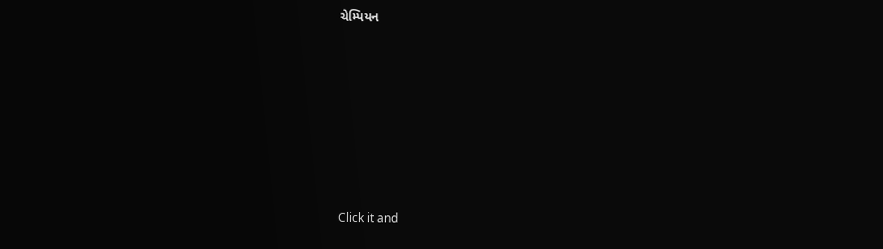ચેમ્પિયન








Click it and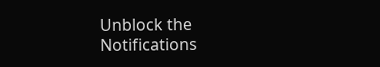Unblock the Notifications